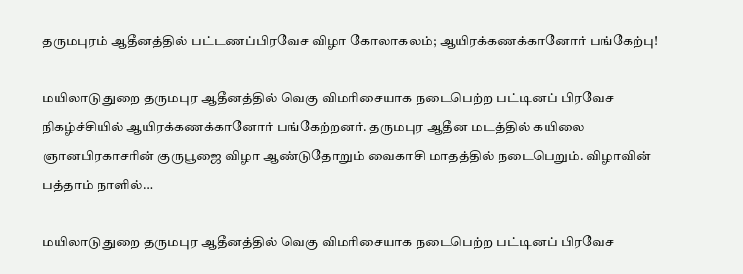தருமபுரம் ஆதீனத்தில் பட்டணப்பிரவேச விழா கோலாகலம்; ஆயிரக்கணக்கானோர் பங்கேற்பு!

மயிலாடுதுறை தருமபுர ஆதீனத்தில் வெகு விமரிசையாக நடைபெற்ற பட்டினப் பிரவேச நிகழ்ச்சியில் ஆயிரக்கணக்கானோர் பங்கேற்றனர். தருமபுர ஆதீன மடத்தில் கயிலை ஞானபிரகாசரின் குருபூஜை விழா ஆண்டுதோறும் வைகாசி மாதத்தில் நடைபெறும். விழாவின் பத்தாம் நாளில்…

மயிலாடுதுறை தருமபுர ஆதீனத்தில் வெகு விமரிசையாக நடைபெற்ற பட்டினப் பிரவேச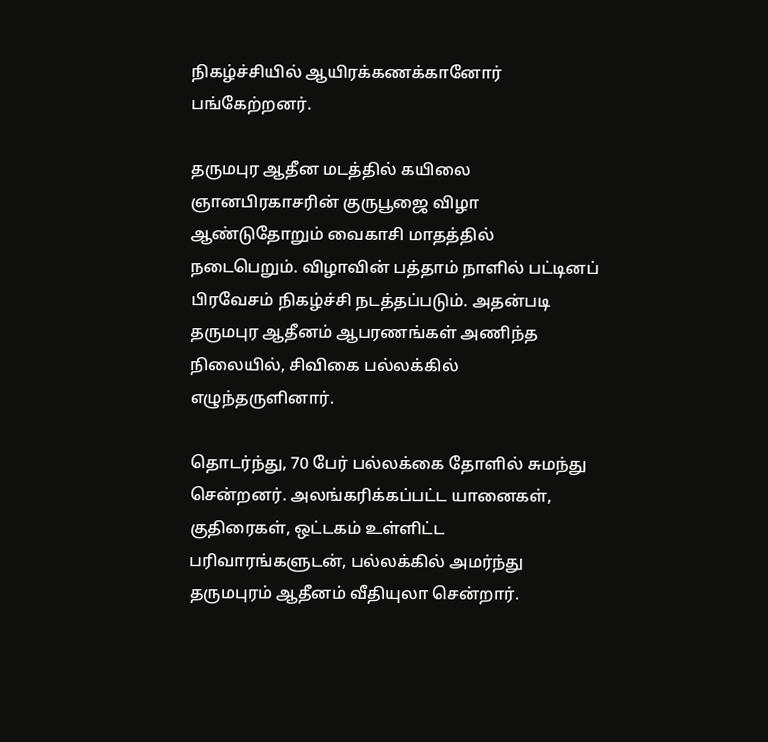நிகழ்ச்சியில் ஆயிரக்கணக்கானோர் பங்கேற்றனர்.

தருமபுர ஆதீன மடத்தில் கயிலை ஞானபிரகாசரின் குருபூஜை விழா ஆண்டுதோறும் வைகாசி மாதத்தில் நடைபெறும். விழாவின் பத்தாம் நாளில் பட்டினப் பிரவேசம் நிகழ்ச்சி நடத்தப்படும். அதன்படி தருமபுர ஆதீனம் ஆபரணங்கள் அணிந்த நிலையில், சிவிகை பல்லக்கில் எழுந்தருளினார்.

தொடர்ந்து, 70 பேர் பல்லக்கை தோளில் சுமந்து சென்றனர். அலங்கரிக்கப்பட்ட யானைகள், குதிரைகள், ஒட்டகம் உள்ளிட்ட பரிவாரங்களுடன், பல்லக்கில் அமர்ந்து தருமபுரம் ஆதீனம் வீதியுலா சென்றார்.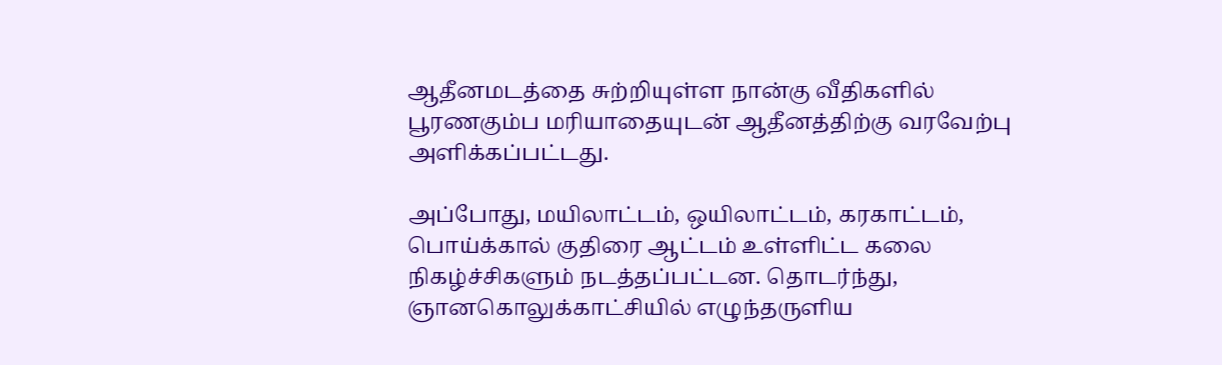ஆதீனமடத்தை சுற்றியுள்ள நான்கு வீதிகளில் பூரணகும்ப மரியாதையுடன் ஆதீனத்திற்கு வரவேற்பு அளிக்கப்பட்டது.

அப்போது, மயிலாட்டம், ஒயிலாட்டம், கரகாட்டம், பொய்க்கால் குதிரை ஆட்டம் உள்ளிட்ட கலை நிகழ்ச்சிகளும் நடத்தப்பட்டன. தொடர்ந்து, ஞானகொலுக்காட்சியில் எழுந்தருளிய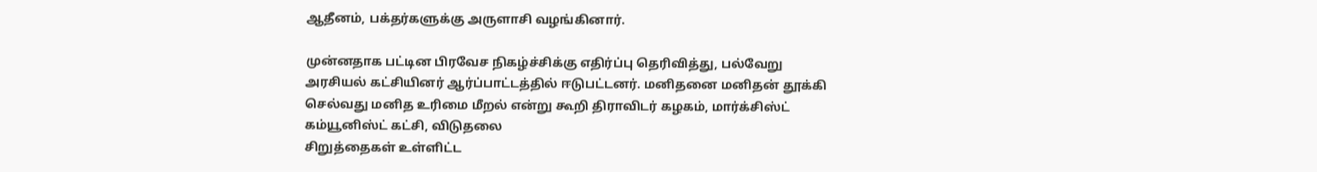ஆதீனம், பக்தர்களுக்கு அருளாசி வழங்கினார்.

முன்னதாக பட்டின பிரவேச நிகழ்ச்சிக்கு எதிர்ப்பு தெரிவித்து, பல்வேறு அரசியல் கட்சியினர் ஆர்ப்பாட்டத்தில் ஈடுபட்டனர். மனிதனை மனிதன் தூக்கி செல்வது மனித உரிமை மீறல் என்று கூறி திராவிடர் கழகம், மார்க்சிஸ்ட் கம்யூனிஸ்ட் கட்சி, விடுதலை
சிறுத்தைகள் உள்ளிட்ட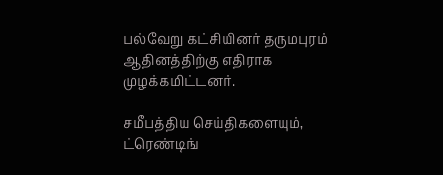பல்வேறு கட்சியினர் தருமபுரம் ஆதினத்திற்கு எதிராக முழக்கமிட்டனர்.

சமீபத்திய செய்திகளையும், ட்ரெண்டிங்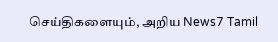செய்திகளையும், அறிய News7 Tamil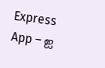Express App – ஐ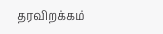தரவிறக்கம்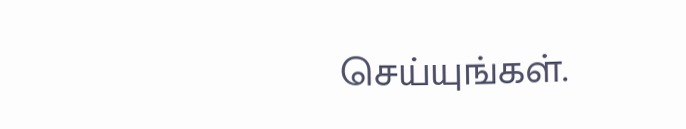செய்யுங்கள்.